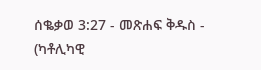ሰቈቃወ 3:27 - መጽሐፍ ቅዱስ - (ካቶሊካዊ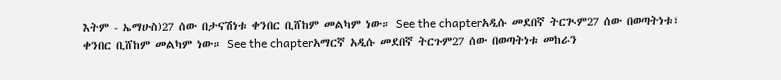እትም - ኤማሁስ)27 ሰው በታናሽነቱ ቀንበር ቢሸከም መልካም ነው። See the chapterአዲሱ መደበኛ ትርጒም27 ሰው በወጣትነቱ፣ ቀንበር ቢሸከም መልካም ነው። See the chapterአማርኛ አዲሱ መደበኛ ትርጉም27 ሰው በወጣትነቱ መከራን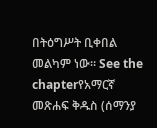በትዕግሥት ቢቀበል መልካም ነው። See the chapterየአማርኛ መጽሐፍ ቅዱስ (ሰማንያ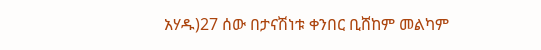አሃዱ)27 ሰው በታናሽነቱ ቀንበር ቢሸከም መልካም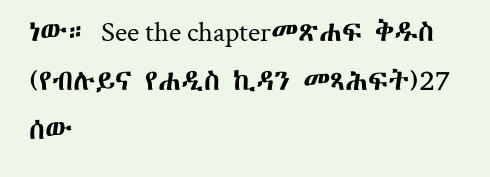ነው። See the chapterመጽሐፍ ቅዱስ (የብሉይና የሐዲስ ኪዳን መጻሕፍት)27 ሰው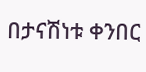በታናሽነቱ ቀንበር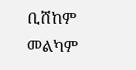ቢሸከም መልካም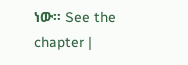ነው። See the chapter |